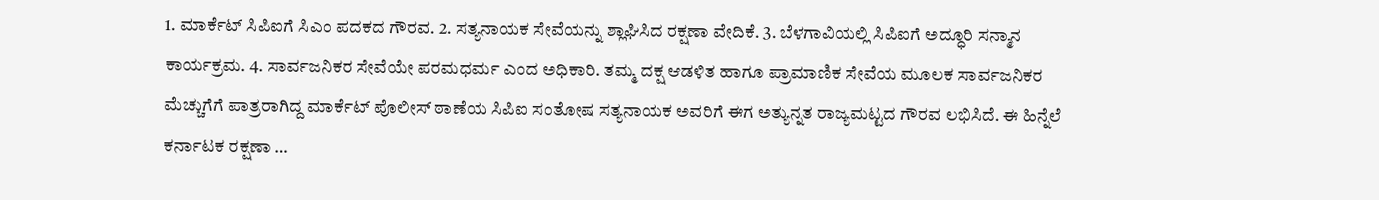1. ಮಾರ್ಕೆಟ್ ಸಿಪಿಐಗೆ ಸಿಎಂ ಪದಕದ ಗೌರವ. 2. ಸತ್ಯನಾಯಕ ಸೇವೆಯನ್ನು ಶ್ಲಾಘಿಸಿದ ರಕ್ಷಣಾ ವೇದಿಕೆ. 3. ಬೆಳಗಾವಿಯಲ್ಲಿ ಸಿಪಿಐಗೆ ಅದ್ಧೂರಿ ಸನ್ಮಾನ ಕಾರ್ಯಕ್ರಮ. 4. ಸಾರ್ವಜನಿಕರ ಸೇವೆಯೇ ಪರಮಧರ್ಮ ಎಂದ ಅಧಿಕಾರಿ. ತಮ್ಮ ದಕ್ಷ ಆಡಳಿತ ಹಾಗೂ ಪ್ರಾಮಾಣಿಕ ಸೇವೆಯ ಮೂಲಕ ಸಾರ್ವಜನಿಕರ ಮೆಚ್ಚುಗೆಗೆ ಪಾತ್ರರಾಗಿದ್ದ ಮಾರ್ಕೆಟ್ ಪೊಲೀಸ್ ಠಾಣೆಯ ಸಿಪಿಐ ಸಂತೋಷ ಸತ್ಯನಾಯಕ ಅವರಿಗೆ ಈಗ ಅತ್ಯುನ್ನತ ರಾಜ್ಯಮಟ್ಟದ ಗೌರವ ಲಭಿಸಿದೆ. ಈ ಹಿನ್ನೆಲೆ ಕರ್ನಾಟಕ ರಕ್ಷಣಾ …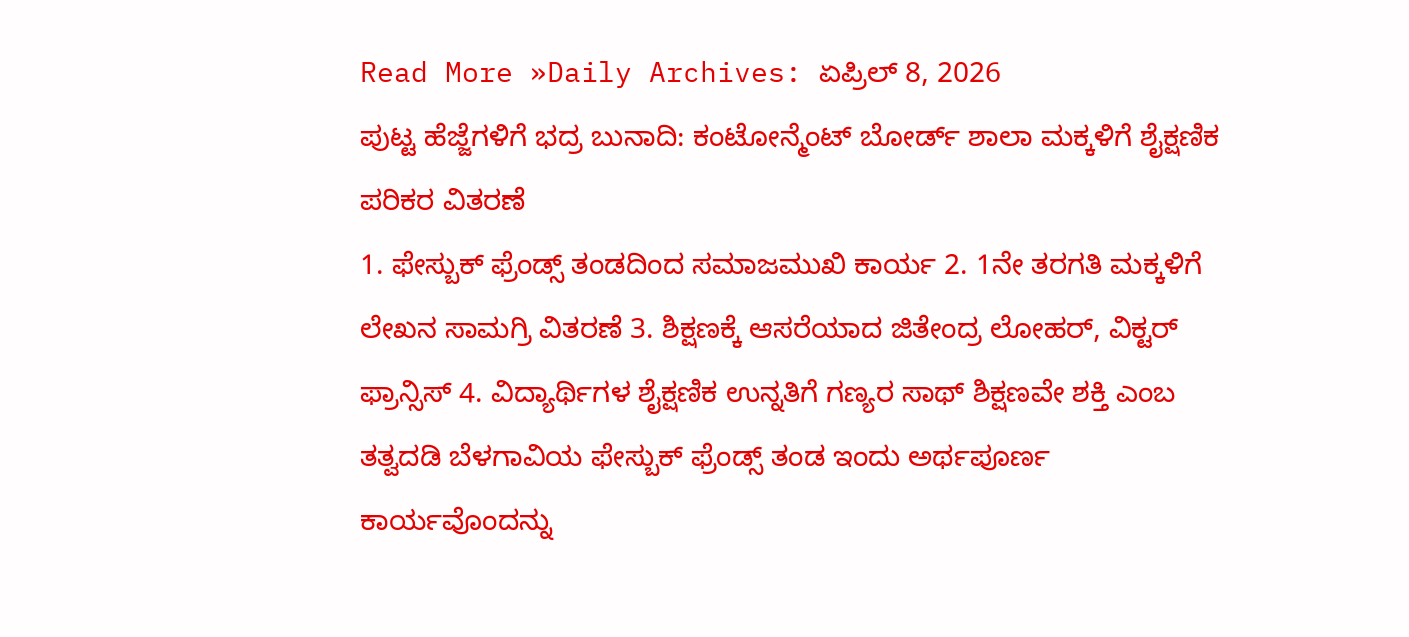Read More »Daily Archives: ಏಪ್ರಿಲ್ 8, 2026
ಪುಟ್ಟ ಹೆಜ್ಜೆಗಳಿಗೆ ಭದ್ರ ಬುನಾದಿ: ಕಂಟೋನ್ಮೆಂಟ್ ಬೋರ್ಡ್ ಶಾಲಾ ಮಕ್ಕಳಿಗೆ ಶೈಕ್ಷಣಿಕ ಪರಿಕರ ವಿತರಣೆ
1. ಫೇಸ್ಬುಕ್ ಫ್ರೆಂಡ್ಸ್ ತಂಡದಿಂದ ಸಮಾಜಮುಖಿ ಕಾರ್ಯ 2. 1ನೇ ತರಗತಿ ಮಕ್ಕಳಿಗೆ ಲೇಖನ ಸಾಮಗ್ರಿ ವಿತರಣೆ 3. ಶಿಕ್ಷಣಕ್ಕೆ ಆಸರೆಯಾದ ಜಿತೇಂದ್ರ ಲೋಹರ್, ವಿಕ್ಟರ್ ಫ್ರಾನ್ಸಿಸ್ 4. ವಿದ್ಯಾರ್ಥಿಗಳ ಶೈಕ್ಷಣಿಕ ಉನ್ನತಿಗೆ ಗಣ್ಯರ ಸಾಥ್ ಶಿಕ್ಷಣವೇ ಶಕ್ತಿ ಎಂಬ ತತ್ವದಡಿ ಬೆಳಗಾವಿಯ ಫೇಸ್ಬುಕ್ ಫ್ರೆಂಡ್ಸ್ ತಂಡ ಇಂದು ಅರ್ಥಪೂರ್ಣ ಕಾರ್ಯವೊಂದನ್ನು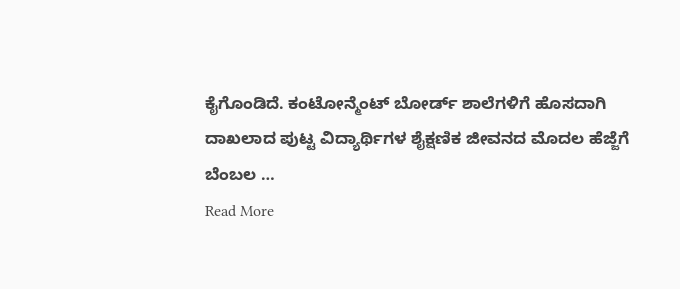ಕೈಗೊಂಡಿದೆ. ಕಂಟೋನ್ಮೆಂಟ್ ಬೋರ್ಡ್ ಶಾಲೆಗಳಿಗೆ ಹೊಸದಾಗಿ ದಾಖಲಾದ ಪುಟ್ಟ ವಿದ್ಯಾರ್ಥಿಗಳ ಶೈಕ್ಷಣಿಕ ಜೀವನದ ಮೊದಲ ಹೆಜ್ಜೆಗೆ ಬೆಂಬಲ …
Read More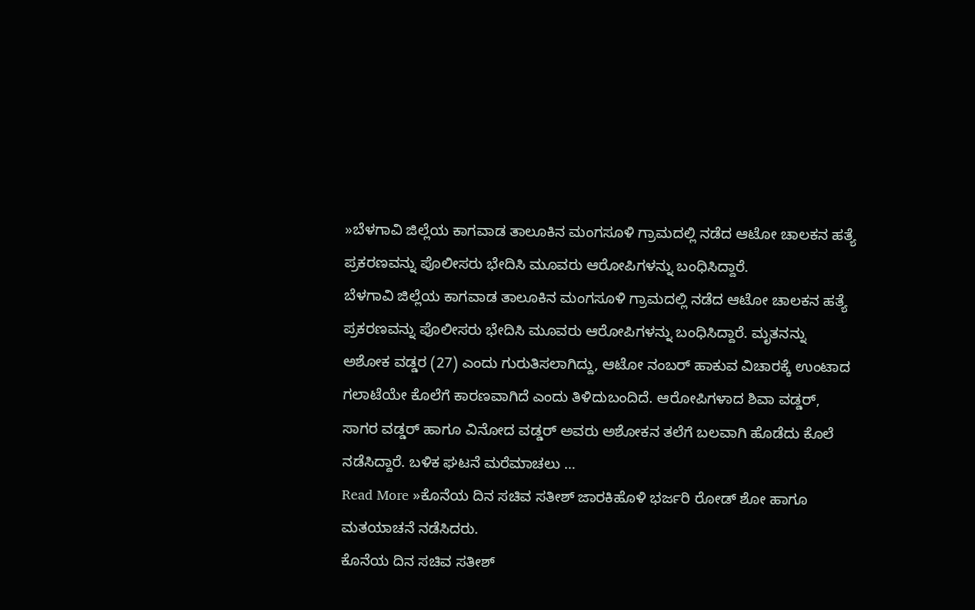»ಬೆಳಗಾವಿ ಜಿಲ್ಲೆಯ ಕಾಗವಾಡ ತಾಲೂಕಿನ ಮಂಗಸೂಳಿ ಗ್ರಾಮದಲ್ಲಿ ನಡೆದ ಆಟೋ ಚಾಲಕನ ಹತ್ಯೆ ಪ್ರಕರಣವನ್ನು ಪೊಲೀಸರು ಭೇದಿಸಿ ಮೂವರು ಆರೋಪಿಗಳನ್ನು ಬಂಧಿಸಿದ್ದಾರೆ.
ಬೆಳಗಾವಿ ಜಿಲ್ಲೆಯ ಕಾಗವಾಡ ತಾಲೂಕಿನ ಮಂಗಸೂಳಿ ಗ್ರಾಮದಲ್ಲಿ ನಡೆದ ಆಟೋ ಚಾಲಕನ ಹತ್ಯೆ ಪ್ರಕರಣವನ್ನು ಪೊಲೀಸರು ಭೇದಿಸಿ ಮೂವರು ಆರೋಪಿಗಳನ್ನು ಬಂಧಿಸಿದ್ದಾರೆ. ಮೃತನನ್ನು ಅಶೋಕ ವಡ್ಡರ (27) ಎಂದು ಗುರುತಿಸಲಾಗಿದ್ದು, ಆಟೋ ನಂಬರ್ ಹಾಕುವ ವಿಚಾರಕ್ಕೆ ಉಂಟಾದ ಗಲಾಟೆಯೇ ಕೊಲೆಗೆ ಕಾರಣವಾಗಿದೆ ಎಂದು ತಿಳಿದುಬಂದಿದೆ. ಆರೋಪಿಗಳಾದ ಶಿವಾ ವಡ್ಡರ್, ಸಾಗರ ವಡ್ಡರ್ ಹಾಗೂ ವಿನೋದ ವಡ್ಡರ್ ಅವರು ಅಶೋಕನ ತಲೆಗೆ ಬಲವಾಗಿ ಹೊಡೆದು ಕೊಲೆ ನಡೆಸಿದ್ದಾರೆ. ಬಳಿಕ ಘಟನೆ ಮರೆಮಾಚಲು …
Read More »ಕೊನೆಯ ದಿನ ಸಚಿವ ಸತೀಶ್ ಜಾರಕಿಹೊಳಿ ಭರ್ಜರಿ ರೋಡ್ ಶೋ ಹಾಗೂ ಮತಯಾಚನೆ ನಡೆಸಿದರು.
ಕೊನೆಯ ದಿನ ಸಚಿವ ಸತೀಶ್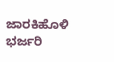ಜಾರಕಿಹೊಳಿ ಭರ್ಜರಿ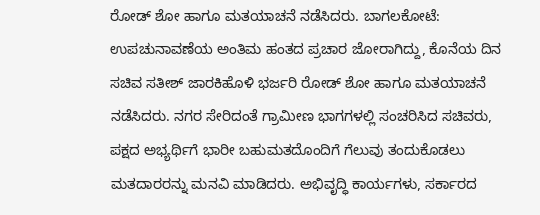ರೋಡ್ ಶೋ ಹಾಗೂ ಮತಯಾಚನೆ ನಡೆಸಿದರು. ಬಾಗಲಕೋಟೆ: ಉಪಚುನಾವಣೆಯ ಅಂತಿಮ ಹಂತದ ಪ್ರಚಾರ ಜೋರಾಗಿದ್ದು, ಕೊನೆಯ ದಿನ ಸಚಿವ ಸತೀಶ್ ಜಾರಕಿಹೊಳಿ ಭರ್ಜರಿ ರೋಡ್ ಶೋ ಹಾಗೂ ಮತಯಾಚನೆ ನಡೆಸಿದರು. ನಗರ ಸೇರಿದಂತೆ ಗ್ರಾಮೀಣ ಭಾಗಗಳಲ್ಲಿ ಸಂಚರಿಸಿದ ಸಚಿವರು, ಪಕ್ಷದ ಅಭ್ಯರ್ಥಿಗೆ ಭಾರೀ ಬಹುಮತದೊಂದಿಗೆ ಗೆಲುವು ತಂದುಕೊಡಲು ಮತದಾರರನ್ನು ಮನವಿ ಮಾಡಿದರು. ಅಭಿವೃದ್ಧಿ ಕಾರ್ಯಗಳು, ಸರ್ಕಾರದ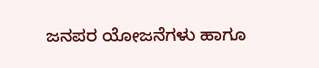ಜನಪರ ಯೋಜನೆಗಳು ಹಾಗೂ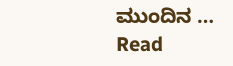ಮುಂದಿನ …
Read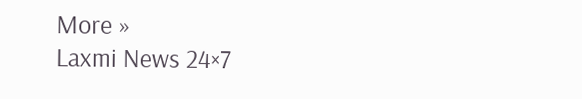More »
Laxmi News 24×7